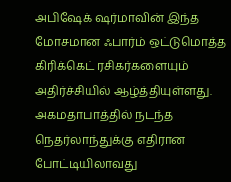அபிஷேக் ஷர்மாவின் இந்த மோசமான ஃபார்ம் ஒட்டுமொத்த கிரிக்கெட் ரசிகர்களையும் அதிர்ச்சியில் ஆழ்த்தியுள்ளது. அகமதாபாத்தில் நடந்த நெதர்லாந்துக்கு எதிரான போட்டியிலாவது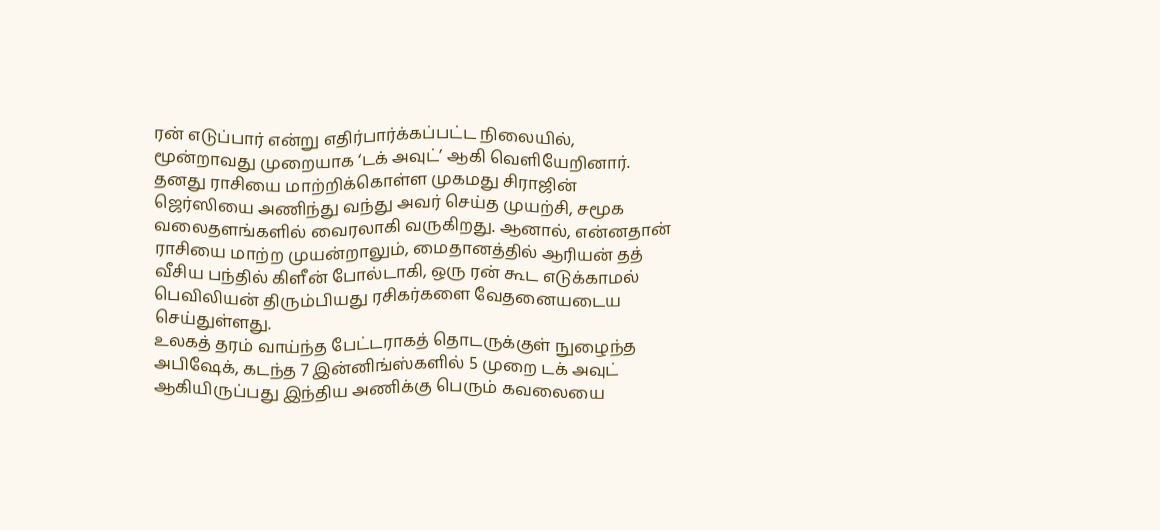ரன் எடுப்பார் என்று எதிர்பார்க்கப்பட்ட நிலையில், மூன்றாவது முறையாக ‘டக் அவுட்’ ஆகி வெளியேறினார். தனது ராசியை மாற்றிக்கொள்ள முகமது சிராஜின் ஜெர்ஸியை அணிந்து வந்து அவர் செய்த முயற்சி, சமூக வலைதளங்களில் வைரலாகி வருகிறது. ஆனால், என்னதான் ராசியை மாற்ற முயன்றாலும், மைதானத்தில் ஆரியன் தத் வீசிய பந்தில் கிளீன் போல்டாகி, ஒரு ரன் கூட எடுக்காமல் பெவிலியன் திரும்பியது ரசிகர்களை வேதனையடைய செய்துள்ளது.
உலகத் தரம் வாய்ந்த பேட்டராகத் தொடருக்குள் நுழைந்த அபிஷேக், கடந்த 7 இன்னிங்ஸ்களில் 5 முறை டக் அவுட் ஆகியிருப்பது இந்திய அணிக்கு பெரும் கவலையை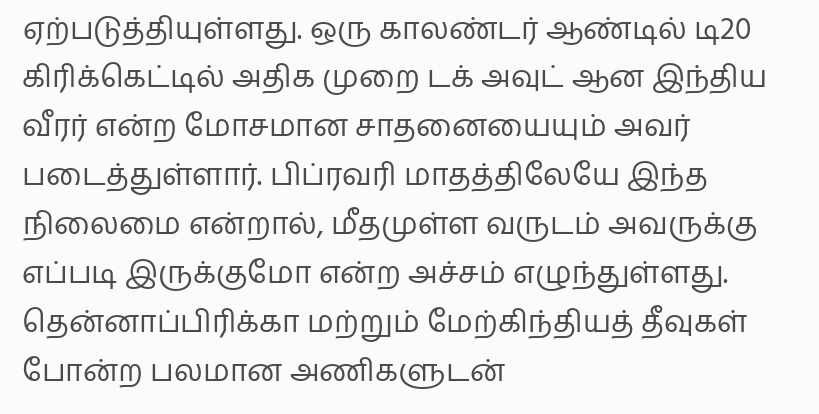ஏற்படுத்தியுள்ளது. ஒரு காலண்டர் ஆண்டில் டி20 கிரிக்கெட்டில் அதிக முறை டக் அவுட் ஆன இந்திய வீரர் என்ற மோசமான சாதனையையும் அவர் படைத்துள்ளார். பிப்ரவரி மாதத்திலேயே இந்த நிலைமை என்றால், மீதமுள்ள வருடம் அவருக்கு எப்படி இருக்குமோ என்ற அச்சம் எழுந்துள்ளது. தென்னாப்பிரிக்கா மற்றும் மேற்கிந்தியத் தீவுகள் போன்ற பலமான அணிகளுடன்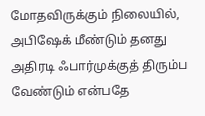மோதவிருக்கும் நிலையில், அபிஷேக் மீண்டும் தனது அதிரடி ஃபார்முக்குத் திரும்ப வேண்டும் என்பதே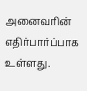அனைவரின் எதிர்பார்ப்பாக உள்ளது.